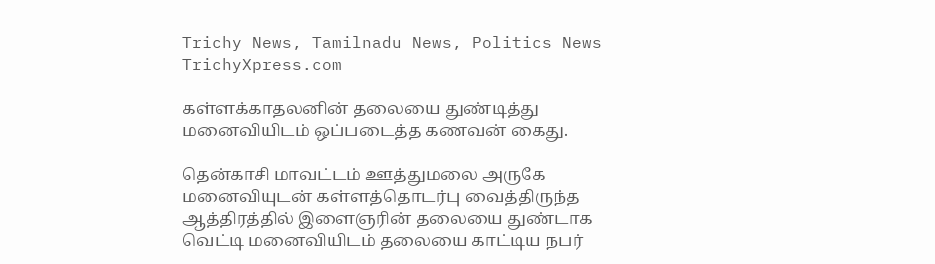Trichy News, Tamilnadu News, Politics News TrichyXpress.com

கள்ளக்காதலனின் தலையை துண்டித்து மனைவியிடம் ஒப்படைத்த கணவன் கைது.

தென்காசி மாவட்டம் ஊத்துமலை அருகே மனைவியுடன் கள்ளத்தொடர்பு வைத்திருந்த ஆத்திரத்தில் இளைஞரின் தலையை துண்டாக வெட்டி மனைவியிடம் தலையை காட்டிய நபர்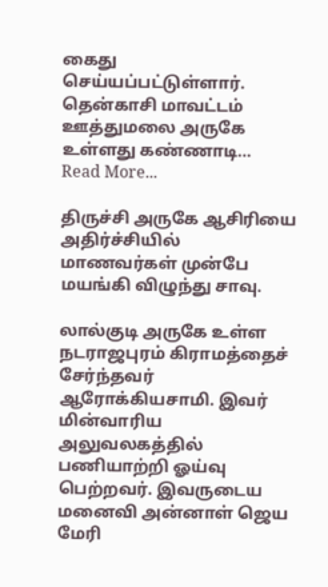கைது செய்யப்பட்டுள்ளார். தென்காசி மாவட்டம் ஊத்துமலை அருகே உள்ளது கண்ணாடி…
Read More...

திருச்சி அருகே ஆசிரியை அதிர்ச்சியில் மாணவர்கள் முன்பே மயங்கி விழுந்து சாவு.

லால்குடி அருகே உள்ள நடராஜபுரம் கிராமத்தைச் சேர்ந்தவர் ஆரோக்கியசாமி. இவர் மின்வாரிய அலுவலகத்தில் பணியாற்றி ஓய்வு பெற்றவர். இவருடைய மனைவி அன்னாள் ஜெய மேரி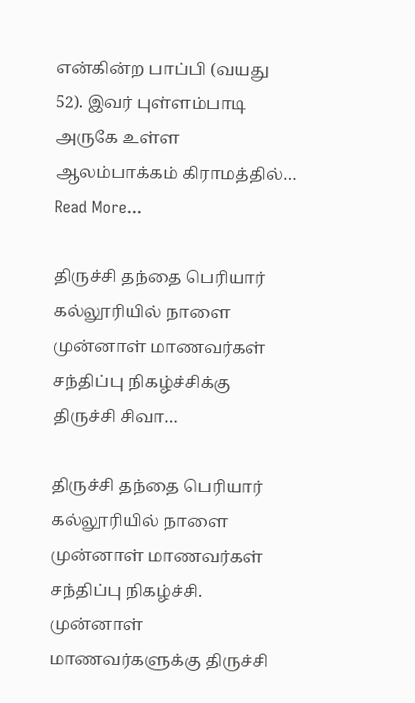என்கின்ற பாப்பி (வயது 52). இவர் புள்ளம்பாடி அருகே உள்ள ஆலம்பாக்கம் கிராமத்தில்…
Read More...

திருச்சி தந்தை பெரியார் கல்லூரியில் நாளை முன்னாள் மாணவர்கள் சந்திப்பு நிகழ்ச்சிக்கு திருச்சி சிவா…

திருச்சி தந்தை பெரியார் கல்லூரியில் நாளை முன்னாள் மாணவர்கள் சந்திப்பு நிகழ்ச்சி. முன்னாள் மாணவர்களுக்கு திருச்சி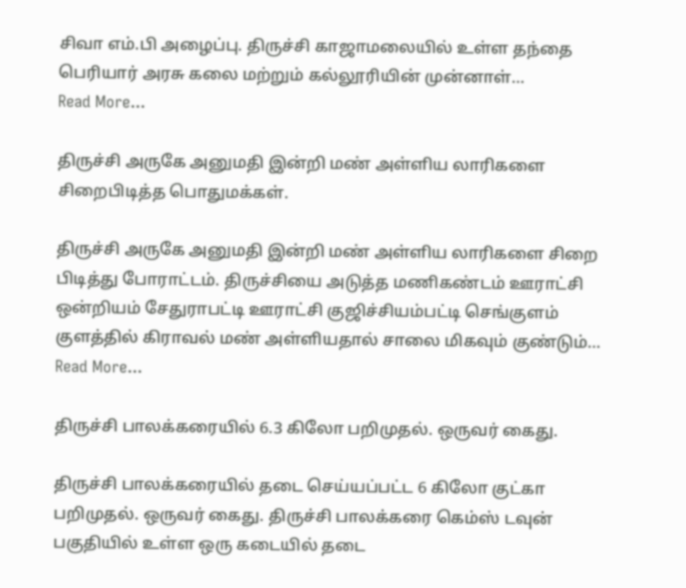சிவா எம்.பி அழைப்பு. திருச்சி காஜாமலையில் உள்ள தந்தை பெரியார் அரசு கலை மற்றும் கல்லூரியின் முன்னாள்…
Read More...

திருச்சி அருகே அனுமதி இன்றி மண் அள்ளிய லாரிகளை சிறைபிடித்த பொதுமக்கள்.

திருச்சி அருகே அனுமதி இன்றி மண் அள்ளிய லாரிகளை சிறை பிடித்து போராட்டம். திருச்சியை அடுத்த மணிகண்டம் ஊராட்சி ஒன்றியம் சேதுராபட்டி ஊராட்சி குஜிச்சியம்பட்டி செங்குளம் குளத்தில் கிராவல் மண் அள்ளியதால் சாலை மிகவும் குண்டும்…
Read More...

திருச்சி பாலக்கரையில் 6.3 கிலோ பறிமுதல். ஒருவர் கைது.

திருச்சி பாலக்கரையில் தடை செய்யப்பட்ட 6 கிலோ குட்கா பறிமுதல். ஒருவர் கைது. திருச்சி பாலக்கரை கெம்ஸ் டவுன் பகுதியில் உள்ள ஒரு கடையில் தடை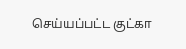செய்யப்பட்ட குட்கா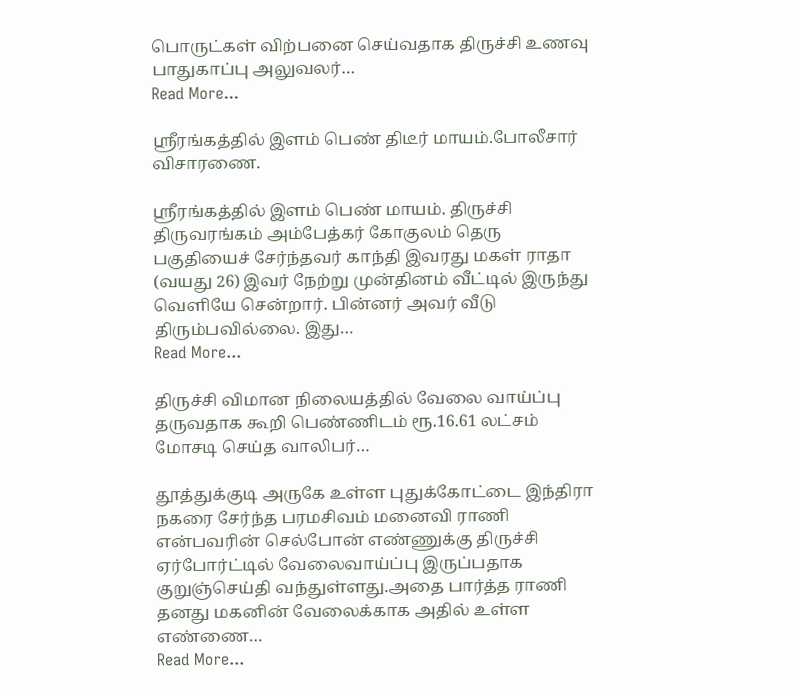பொருட்கள் விற்பனை செய்வதாக திருச்சி உணவு பாதுகாப்பு அலுவலர்…
Read More...

ஸ்ரீரங்கத்தில் இளம் பெண் திடீர் மாயம்.போலீசார் விசாரணை.

ஸ்ரீரங்கத்தில் இளம் பெண் மாயம். திருச்சி திருவரங்கம் அம்பேத்கர் கோகுலம் தெரு பகுதியைச் சேர்ந்தவர் காந்தி இவரது மகள் ராதா (வயது 26) இவர் நேற்று முன்தினம் வீட்டில் இருந்து வெளியே சென்றார். பின்னர் அவர் வீடு திரும்பவில்லை. இது…
Read More...

திருச்சி விமான நிலையத்தில் வேலை வாய்ப்பு தருவதாக கூறி பெண்ணிடம் ரூ.16.61 லட்சம் மோசடி செய்த வாலிபர்…

தூத்துக்குடி அருகே உள்ள புதுக்கோட்டை இந்திரா நகரை சேர்ந்த பரமசிவம் மனைவி ராணி என்பவரின் செல்போன் எண்ணுக்கு திருச்சி ஏர்போர்ட்டில் வேலைவாய்ப்பு இருப்பதாக குறுஞ்செய்தி வந்துள்ளது.அதை பார்த்த ராணி தனது மகனின் வேலைக்காக அதில் உள்ள எண்ணை…
Read More...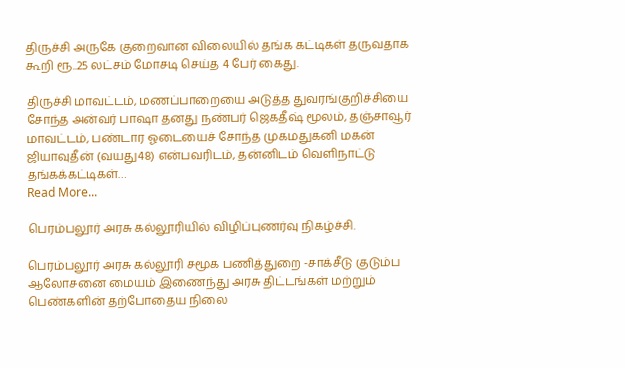திருச்சி அருகே குறைவான விலையில் தங்க கட்டிகள் தருவதாக கூறி ரூ..25 லட்சம் மோசடி செய்த 4 பேர் கைது.

திருச்சி மாவட்டம், மணப்பாறையை அடுத்த துவரங்குறிச்சியை சோந்த அன்வர் பாஷா தனது நண்பர் ஜெகதீஷ் மூலம், தஞ்சாவூர் மாவட்டம், பண்டார ஓடையைச் சோந்த முகமதுகனி மகன் ஜியாவுதீன் (வயது48) என்பவரிடம், தன்னிடம் வெளிநாட்டு தங்கக்கட்டிகள்…
Read More...

பெரம்பலூர் அரசு கல்லூரியில் விழிப்புணர்வு நிகழ்ச்சி.

பெரம்பலூர் அரசு கல்லூரி சமூக பணித்துறை -சாக்சீடு குடும்ப ஆலோசனை மையம் இணைந்து அரசு திட்டங்கள் மற்றும் பெண்களின் தற்போதைய நிலை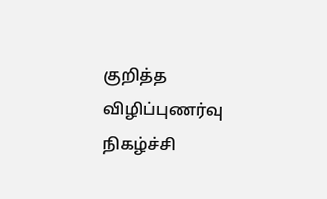குறித்த விழிப்புணர்வு நிகழ்ச்சி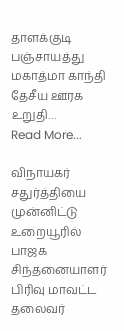தாளக்குடி பஞ்சாயத்து மகாத்மா காந்தி தேசீய ஊரக உறுதி…
Read More...

விநாயகர் சதுர்த்தியை முன்னிட்டு உறையூரில் பாஜக சிந்தனையாளர் பிரிவு மாவட்ட தலைவர்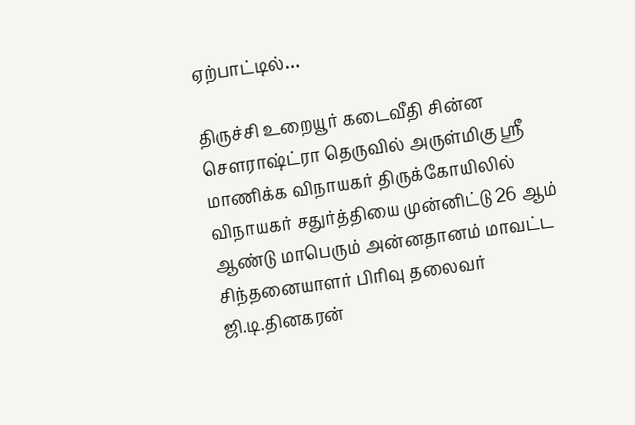ஏற்பாட்டில்…

திருச்சி உறையூர் கடைவீதி சின்ன சௌராஷ்ட்ரா தெருவில் அருள்மிகு ஸ்ரீ மாணிக்க விநாயகர் திருக்கோயிலில் விநாயகர் சதுர்த்தியை முன்னிட்டு 26 ஆம் ஆண்டு மாபெரும் அன்னதானம் மாவட்ட சிந்தனையாளர் பிரிவு தலைவர் ஜி.டி.தினகரன்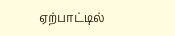ஏற்பாட்டில்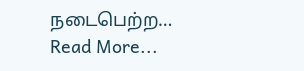நடைபெற்ற…
Read More...